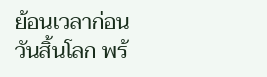ย้อนเวลาก่อนวันสิ้นโลก พร้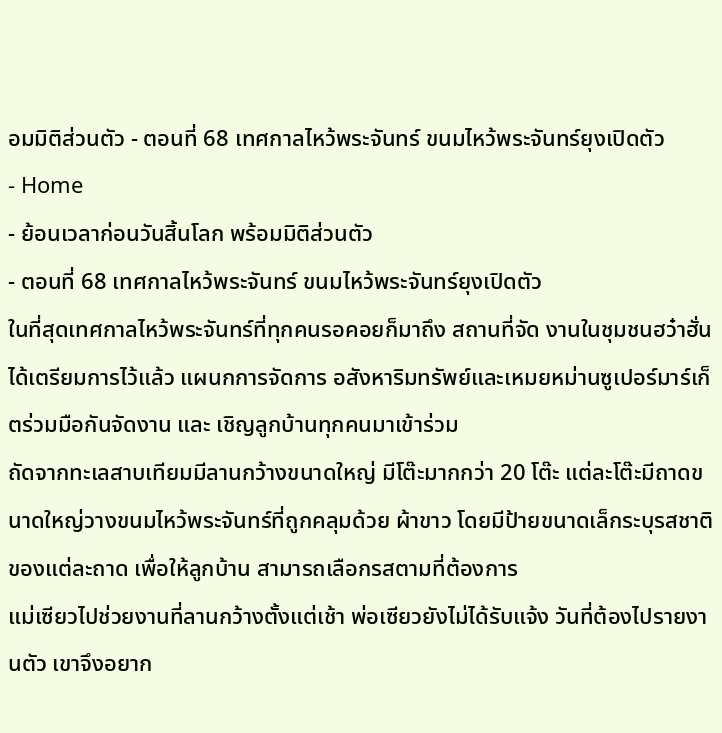อมมิติส่วนตัว - ตอนที่ 68 เทศกาลไหว้พระจันทร์ ขนมไหว้พระจันทร์ยุงเปิดตัว
- Home
- ย้อนเวลาก่อนวันสิ้นโลก พร้อมมิติส่วนตัว
- ตอนที่ 68 เทศกาลไหว้พระจันทร์ ขนมไหว้พระจันทร์ยุงเปิดตัว
ในที่สุดเทศกาลไหว้พระจันทร์ที่ทุกคนรอคอยก็มาถึง สถานที่จัด งานในชุมชนฮว๋าฮั่นได้เตรียมการไว้แล้ว แผนกการจัดการ อสังหาริมทรัพย์และเหมยหม่านซูเปอร์มาร์เก็ตร่วมมือกันจัดงาน และ เชิญลูกบ้านทุกคนมาเข้าร่วม
ถัดจากทะเลสาบเทียมมีลานกว้างขนาดใหญ่ มีโต๊ะมากกว่า 20 โต๊ะ แต่ละโต๊ะมีถาดขนาดใหญ่วางขนมไหว้พระจันทร์ที่ถูกคลุมด้วย ผ้าขาว โดยมีป้ายขนาดเล็กระบุรสชาติของแต่ละถาด เพื่อให้ลูกบ้าน สามารถเลือกรสตามที่ต้องการ
แม่เซียวไปช่วยงานที่ลานกว้างตั้งแต่เช้า พ่อเซียวยังไม่ได้รับแจ้ง วันที่ต้องไปรายงานตัว เขาจึงอยาก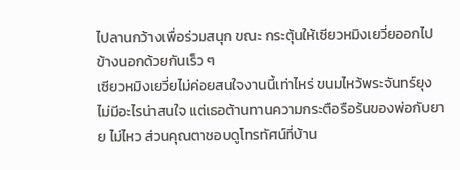ไปลานกว้างเพื่อร่วมสนุก ขณะ กระตุ้นให้เซียวหมิงเยวี่ยออกไปข้างนอกด้วยกันเร็ว ๆ
เซียวหมิงเยวี่ยไม่ค่อยสนใจงานนี้เท่าไหร่ ขนมไหว้พระจันทร์ยุง ไม่มีอะไรน่าสนใจ แต่เธอต้านทานความกระตือรือร้นของพ่อกับยาย ไม่ไหว ส่วนคุณตาชอบดูโทรทัศน์ที่บ้าน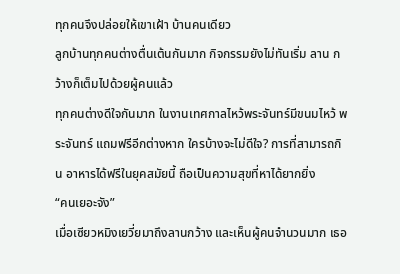ทุกคนจึงปล่อยให้เขาเฝ้า บ้านคนเดียว
ลูกบ้านทุกคนต่างตื่นเต้นกันมาก กิจกรรมยังไม่ทันเริ่ม ลาน กว้างก็เต็มไปด้วยผู้คนแล้ว
ทุกคนต่างดีใจกันมาก ในงานเทศกาลไหว้พระจันทร์มีขนมไหว้ พระจันทร์ แถมฟรีอีกต่างหาก ใครบ้างจะไม่ดีใจ? การที่สามารถกิน อาหารได้ฟรีในยุคสมัยนี้ ถือเป็นความสุขที่หาได้ยากยิ่ง
“คนเยอะจัง”
เมื่อเซียวหมิงเยวี่ยมาถึงลานกว้าง และเห็นผู้คนจำนวนมาก เธอ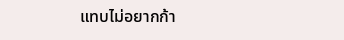แทบไม่อยากก้า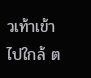วเท้าเข้าไปใกล้ ต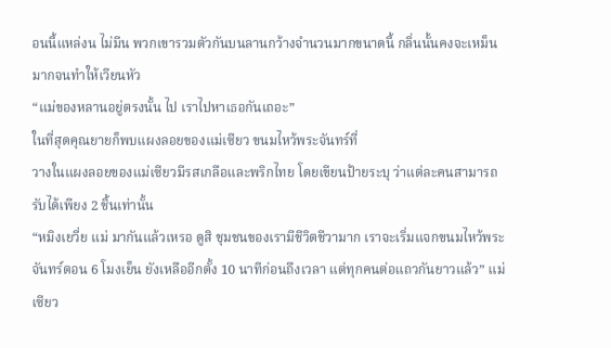อนนี้แหล่งน ไม่มีน พวกเขารวมตัวกันบนลานกว้างจำนวนมากขนาดนี้ กลิ่นนั้นคงจะเหม็นมากจนทำให้เวียนหัว
“แม่ของหลานอยู่ตรงนั้น ไป เราไปหาเธอกันเถอะ”
ในที่สุดคุณยายก็พบแผงลอยของแม่เซียว ขนมไหว้พระจันทร์ที่
วางในแผงลอยของแม่เซียวมีรสเกลือและพริกไทย โดยเขียนป้ายระบุ ว่าแต่ละคนสามารถรับได้เพียง 2 ชิ้นเท่านั้น
“หมิงเยวี่ย แม่ มากันแล้วเหรอ ดูสิ ชุมชนของเรามีชีวิตชีวามาก เราจะเริ่มแจกขนมไหว้พระจันทร์ตอน 6 โมงเย็น ยังเหลืออีกตั้ง 10 นาทีก่อนถึงเวลา แต่ทุกคนต่อแถวกันยาวแล้ว” แม่เซียว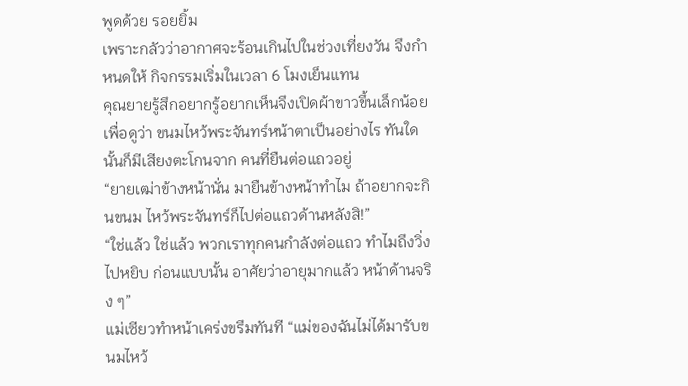พูดด้วย รอยยิ้ม
เพราะกลัวว่าอากาศจะร้อนเกินไปในช่วงเที่ยงวัน จึงกำหนดให้ กิจกรรมเริ่มในเวลา 6 โมงเย็นแทน
คุณยายรู้สึกอยากรู้อยากเห็นจึงเปิดผ้าขาวขึ้นเล็กน้อย เพื่อดูว่า ขนมไหว้พระจันทร์หน้าตาเป็นอย่างไร ทันใดนั้นก็มีเสียงตะโกนจาก คนที่ยืนต่อแถวอยู่
“ยายเฒ่าข้างหน้านั่น มายืนข้างหน้าทำไม ถ้าอยากจะกินขนม ไหว้พระจันทร์ก็ไปต่อแถวด้านหลังสิ!”
“ใช่แล้ว ใช่แล้ว พวกเราทุกคนกำลังต่อแถว ทำไมถึงวิ่งไปหยิบ ก่อนแบบนั้น อาศัยว่าอายุมากแล้ว หน้าด้านจริง ๆ”
แม่เซียวทำหน้าเคร่งขรึมทันที “แม่ของฉันไม่ได้มารับขนมไหว้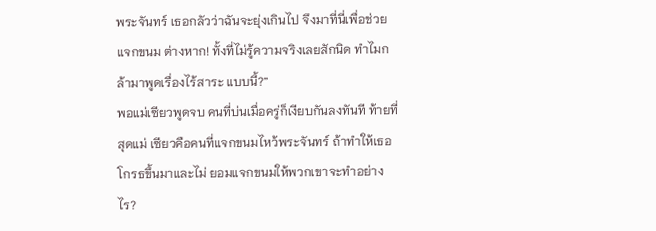พระจันทร์ เธอกลัวว่าฉันจะยุ่งเกินไป จึงมาที่นี่เพื่อช่วยแจกขนม ต่างหาก! ทั้งที่ไม่รู้ความจริงเลยสักนิด ทำไมกล้ามาพูดเรื่องไร้สาระ แบบนี้?”
พอแม่เซียวพูดจบ คนที่บ่นเมื่อครู่ก็เงียบกันลงทันที ท้ายที่สุดแม่ เซียวคือคนที่แจกขนมไหว้พระจันทร์ ถ้าทำให้เธอโกรธขึ้นมาและไม่ ยอมแจกขนมให้พวกเขาจะทำอย่างไร?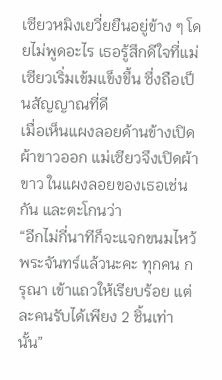เซียวหมิงเยวี่ยยืนอยู่ข้าง ๆ โดยไม่พูดอะไร เธอรู้สึกดีใจที่แม่ เซียวเริ่มเข้มแข็งขึ้น ซึ่งถือเป็นสัญญาณที่ดี
เมื่อเห็นแผงลอยด้านข้างเปิดผ้าขาวออก แม่เซียวจึงเปิดผ้าขาว ในแผงลอยของเธอเช่นกัน และตะโกนว่า
“อีกไม่กี่นาทีก็จะแจกขนมไหว้พระจันทร์แล้วนะคะ ทุกคน กรุณา เข้าแถวให้เรียบร้อย แต่ละคนรับได้เพียง 2 ชิ้นเท่านั้น”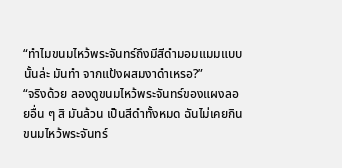“ทำไมขนมไหว้พระจันทร์ถึงมีสีดำมอมแมมแบบนั้นล่ะ มันทำ จากแป้งผสมงาดำเหรอ?”
“จริงด้วย ลองดูขนมไหว้พระจันทร์ของแผงลอยอื่น ๆ สิ มันล้วน เป็นสีดำทั้งหมด ฉันไม่เคยกินขนมไหว้พระจันทร์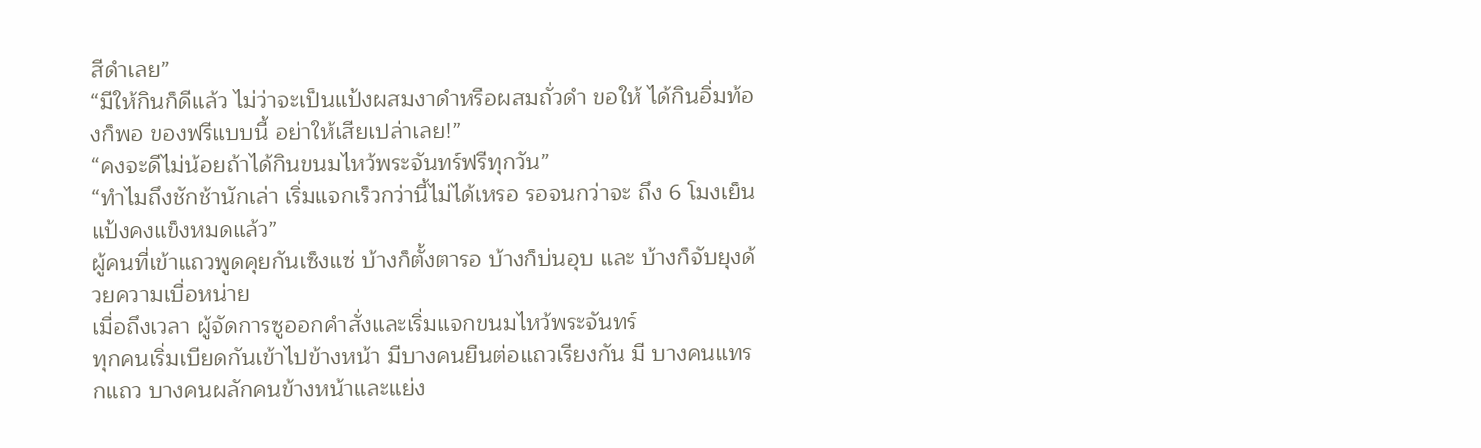สีดำเลย”
“มีให้กินก็ดีแล้ว ไม่ว่าจะเป็นแป้งผสมงาดำหรือผสมถั่วดำ ขอให้ ได้กินอิ่มท้องก็พอ ของฟรีแบบนี้ อย่าให้เสียเปล่าเลย!”
“คงจะดีไม่น้อยถ้าได้กินขนมไหว้พระจันทร์ฟรีทุกวัน”
“ทำไมถึงชักช้านักเล่า เริ่มแจกเร็วกว่านี้ไม่ได้เหรอ รอจนกว่าจะ ถึง 6 โมงเย็น แป้งคงแข็งหมดแล้ว”
ผู้คนที่เข้าแถวพูดคุยกันเซ็งแซ่ บ้างก็ตั้งตารอ บ้างก็บ่นอุบ และ บ้างก็จับยุงด้วยความเบื่อหน่าย
เมื่อถึงเวลา ผู้จัดการซูออกคำสั่งและเริ่มแจกขนมไหว้พระจันทร์
ทุกคนเริ่มเบียดกันเข้าไปข้างหน้า มีบางคนยืนต่อแถวเรียงกัน มี บางคนแทรกแถว บางคนผลักคนข้างหน้าและแย่ง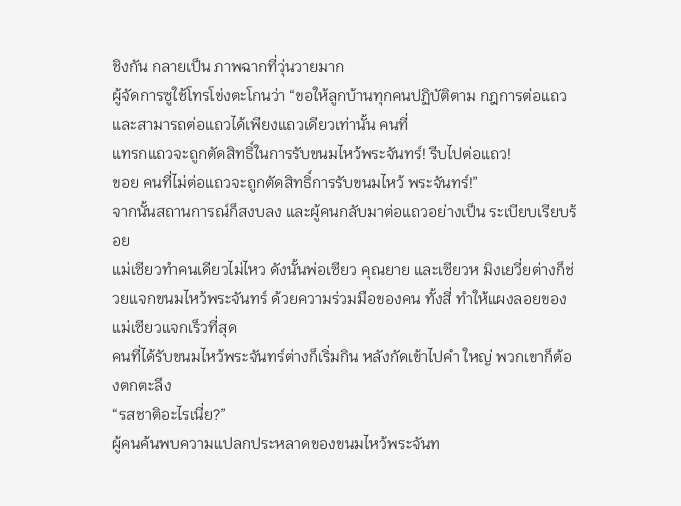ชิงกัน กลายเป็น ภาพฉากที่วุ่นวายมาก
ผู้จัดการซูใช้โทรโข่งตะโกนว่า “ขอให้ลูกบ้านทุกคนปฏิบัติตาม กฎการต่อแถว และสามารถต่อแถวได้เพียงแถวเดียวเท่านั้น คนที่
แทรกแถวจะถูกตัดสิทธิ์ในการรับขนมไหว้พระจันทร์! รีบไปต่อแถว!
ขอย คนที่ไม่ต่อแถวจะถูกตัดสิทธิ์การรับขนมไหว้ พระจันทร์!”
จากนั้นสถานการณ์ก็สงบลง และผู้คนกลับมาต่อแถวอย่างเป็น ระเบียบเรียบร้อย
แม่เซียวทำคนเดียวไม่ไหว ดังนั้นพ่อเซียว คุณยาย และเซียวห มิงเยวี่ยต่างก็ช่วยแจกขนมไหว้พระจันทร์ ด้วยความร่วมมือของคน ทั้งสี่ ทำให้แผงลอยของแม่เซียวแจกเร็วที่สุด
คนที่ได้รับขนมไหว้พระจันทร์ต่างก็เริ่มกิน หลังกัดเข้าไปคำ ใหญ่ พวกเขาก็ต้องตกตะลึง
“รสชาติอะไรเนี่ย?”
ผู้คนค้นพบความแปลกประหลาดของขนมไหว้พระจันท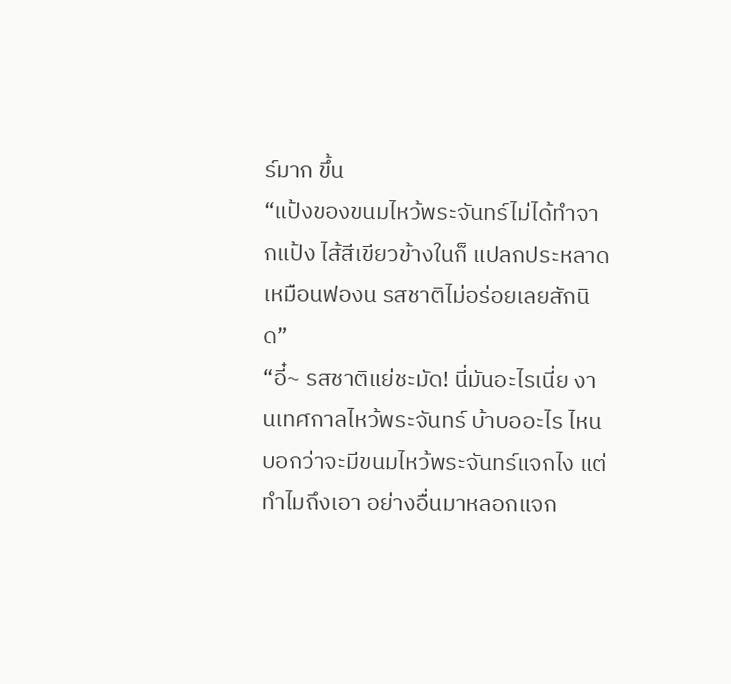ร์มาก ขึ้น
“แป้งของขนมไหว้พระจันทร์ไม่ได้ทำจากแป้ง ไส้สีเขียวข้างในก็ แปลกประหลาดเหมือนฟองน รสชาติไม่อร่อยเลยสักนิด”
“อี๋~ รสชาติแย่ชะมัด! นี่มันอะไรเนี่ย งานเทศกาลไหว้พระจันทร์ บ้าบออะไร ไหนบอกว่าจะมีขนมไหว้พระจันทร์แจกไง แต่ทำไมถึงเอา อย่างอื่นมาหลอกแจก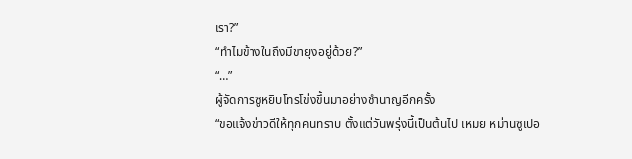เรา?”
“ทำไมข้างในถึงมีขายุงอยู่ด้วย?”
“…”
ผู้จัดการซูหยิบโทรโข่งขึ้นมาอย่างชำนาญอีกครั้ง
“ขอแจ้งข่าวดีให้ทุกคนทราบ ตั้งแต่วันพรุ่งนี้เป็นต้นไป เหมย หม่านซูเปอ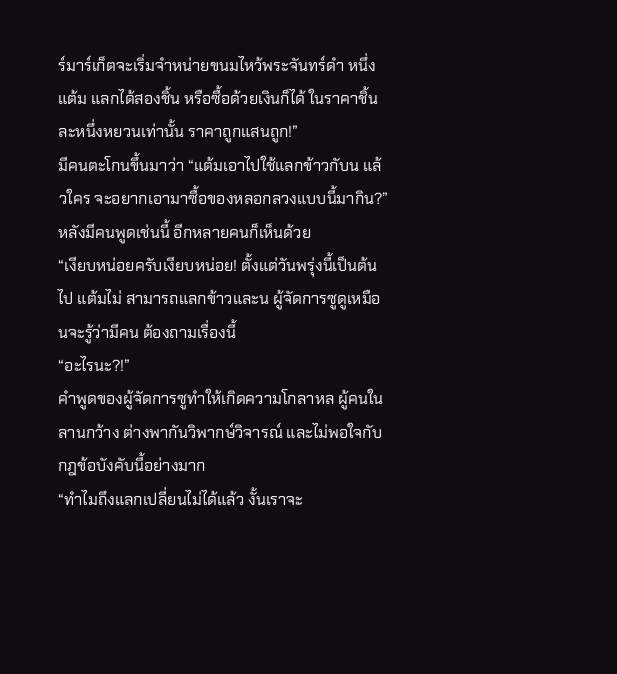ร์มาร์เก็ตจะเริ่มจำหน่ายขนมไหว้พระจันทร์ดำ หนึ่งแต้ม แลกได้สองชิ้น หรือซื้อด้วยเงินก็ได้ ในราคาชิ้นละหนึ่งหยวนเท่านั้น ราคาถูกแสนถูก!”
มีคนตะโกนขึ้นมาว่า “แต้มเอาไปใช้แลกข้าวกับน แล้วใคร จะอยากเอามาซื้อของหลอกลวงแบบนี้มากิน?”
หลังมีคนพูดเช่นนี้ อีกหลายคนก็เห็นด้วย
“เงียบหน่อยครับเงียบหน่อย! ตั้งแต่วันพรุ่งนี้เป็นต้นไป แต้มไม่ สามารถแลกข้าวและน ผู้จัดการซูดูเหมือนจะรู้ว่ามีคน ต้องถามเรื่องนี้
“อะไรนะ?!”
คำพูดของผู้จัดการซูทำให้เกิดความโกลาหล ผู้คนในลานกว้าง ต่างพากันวิพากษ์วิจารณ์ และไม่พอใจกับกฎข้อบังคับนี้อย่างมาก
“ทำไมถึงแลกเปลี่ยนไม่ได้แล้ว งั้นเราจะ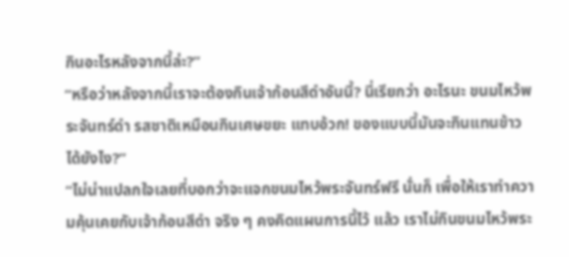กินอะไรหลังจากนี้ล่ะ?”
“หรือว่าหลังจากนี้เราจะต้องกินเจ้าก้อนสีดำอันนี้? นี่เรียกว่า อะไรนะ ขนมไหว้พระจันทร์ดำ รสชาติเหมือนกินเศษขยะ แทบอ้วก! ของแบบนี้มันจะกินแทนข้าวได้ยังไง?”
“ไม่น่าแปลกใจเลยที่บอกว่าจะแจกขนมไหว้พระจันทร์ฟรี นั่นก็ เพื่อให้เราทำความคุ้นเคยกับเจ้าก้อนสีดำ จริง ๆ คงคิดแผนการนี้ไว้ แล้ว เราไม่กินขนมไหว้พระ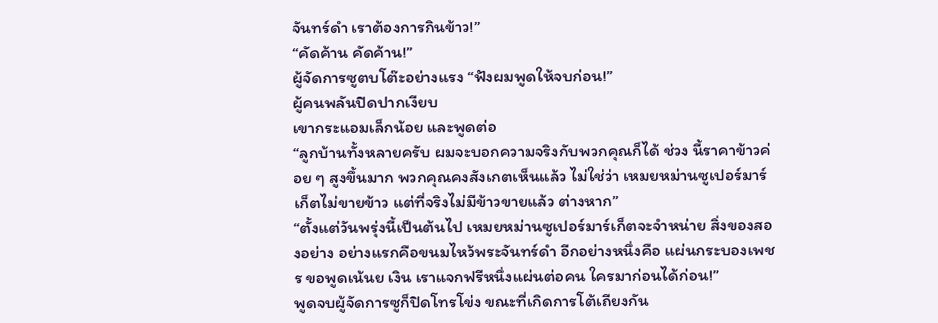จันทร์ดำ เราต้องการกินข้าว!”
“คัดค้าน คัดค้าน!”
ผู้จัดการซูตบโต๊ะอย่างแรง “ฟังผมพูดให้จบก่อน!”
ผู้คนพลันปิดปากเงียบ
เขากระแอมเล็กน้อย และพูดต่อ
“ลูกบ้านทั้งหลายครับ ผมจะบอกความจริงกับพวกคุณก็ได้ ช่วง นี้ราคาข้าวค่อย ๆ สูงขึ้นมาก พวกคุณคงสังเกตเห็นแล้ว ไม่ใช่ว่า เหมยหม่านซูเปอร์มาร์เก็ตไม่ขายข้าว แต่ที่จริงไม่มีข้าวขายแล้ว ต่างหาก”
“ตั้งแต่วันพรุ่งนี้เป็นต้นไป เหมยหม่านซูเปอร์มาร์เก็ตจะจำหน่าย สิ่งของสองอย่าง อย่างแรกคือขนมไหว้พระจันทร์ดำ อีกอย่างหนึ่งคือ แผ่นกระบองเพชร ขอพูดเน้นย เงิน เราแจกฟรีหนึ่งแผ่นต่อคน ใครมาก่อนได้ก่อน!”
พูดจบผู้จัดการซูก็ปิดโทรโข่ง ขณะที่เกิดการโต้เถียงกัน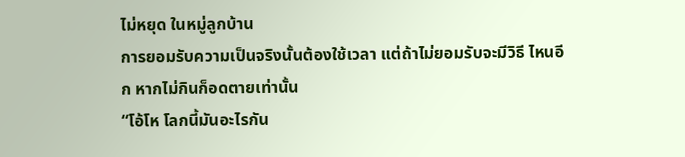ไม่หยุด ในหมู่ลูกบ้าน
การยอมรับความเป็นจริงนั้นต้องใช้เวลา แต่ถ้าไม่ยอมรับจะมีวิธี ไหนอีก หากไม่กินก็อดตายเท่านั้น
“โอ้โห โลกนี้มันอะไรกัน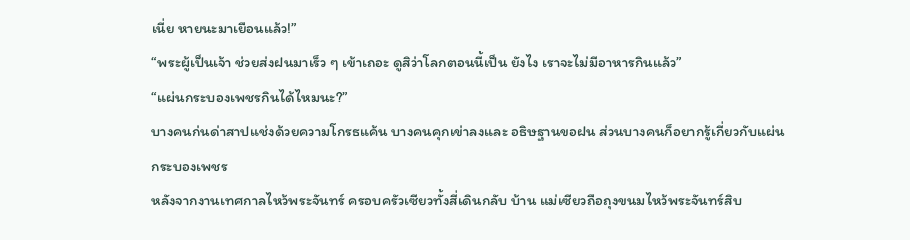เนี่ย หายนะมาเยือนแล้ว!”
“พระผู้เป็นเจ้า ช่วยส่งฝนมาเร็ว ๆ เข้าเถอะ ดูสิว่าโลกตอนนี้เป็น ยังไง เราจะไม่มีอาหารกินแล้ว”
“แผ่นกระบองเพชรกินได้ไหมนะ?”
บางคนก่นด่าสาปแช่งด้วยความโกรธแค้น บางคนคุกเข่าลงและ อธิษฐานขอฝน ส่วนบางคนก็อยากรู้เกี่ยวกับแผ่นกระบองเพชร
หลังจากงานเทศกาลไหว้พระจันทร์ ครอบครัวเซียวทั้งสี่เดินกลับ บ้าน แม่เซียวถือถุงขนมไหว้พระจันทร์สิบ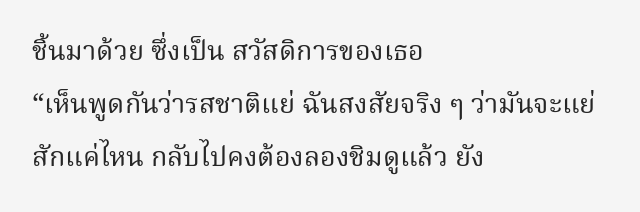ชิ้นมาด้วย ซึ่งเป็น สวัสดิการของเธอ
“เห็นพูดกันว่ารสชาติแย่ ฉันสงสัยจริง ๆ ว่ามันจะแย่สักแค่ไหน กลับไปคงต้องลองชิมดูแล้ว ยัง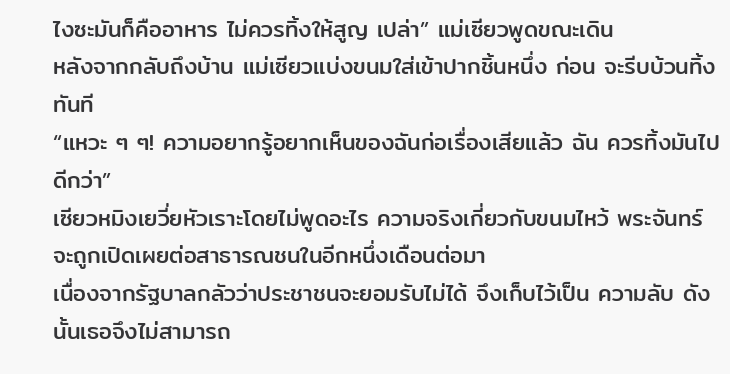ไงซะมันก็คืออาหาร ไม่ควรทิ้งให้สูญ เปล่า” แม่เซียวพูดขณะเดิน
หลังจากกลับถึงบ้าน แม่เซียวแบ่งขนมใส่เข้าปากชิ้นหนึ่ง ก่อน จะรีบบ้วนทิ้งทันที
“แหวะ ๆ ๆ! ความอยากรู้อยากเห็นของฉันก่อเรื่องเสียแล้ว ฉัน ควรทิ้งมันไปดีกว่า”
เซียวหมิงเยวี่ยหัวเราะโดยไม่พูดอะไร ความจริงเกี่ยวกับขนมไหว้ พระจันทร์จะถูกเปิดเผยต่อสาธารณชนในอีกหนึ่งเดือนต่อมา
เนื่องจากรัฐบาลกลัวว่าประชาชนจะยอมรับไม่ได้ จึงเก็บไว้เป็น ความลับ ดังนั้นเธอจึงไม่สามารถ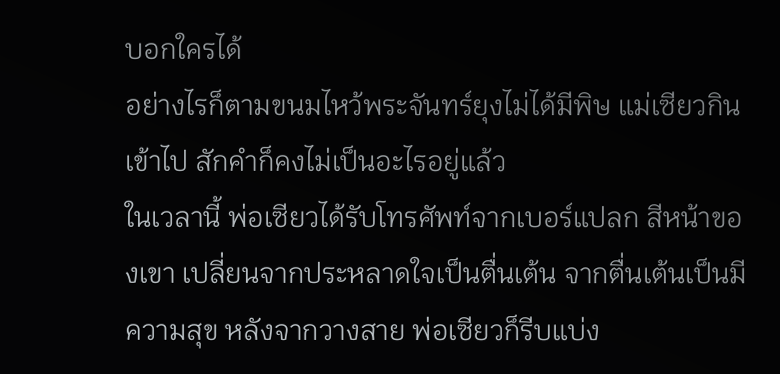บอกใครได้
อย่างไรก็ตามขนมไหว้พระจันทร์ยุงไม่ได้มีพิษ แม่เซียวกินเข้าไป สักคำก็คงไม่เป็นอะไรอยู่แล้ว
ในเวลานี้ พ่อเซียวได้รับโทรศัพท์จากเบอร์แปลก สีหน้าของเขา เปลี่ยนจากประหลาดใจเป็นตื่นเต้น จากตื่นเต้นเป็นมีความสุข หลังจากวางสาย พ่อเซียวก็รีบแบ่ง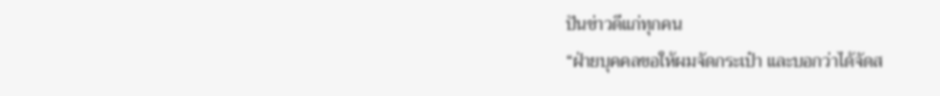ปันข่าวดีแก่ทุกคน
“ฝ่ายบุคคลขอให้ผมจัดกระเป๋า และบอกว่าได้จัดส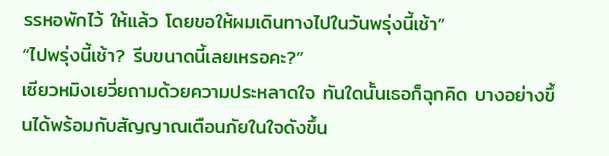รรหอพักไว้ ให้แล้ว โดยขอให้ผมเดินทางไปในวันพรุ่งนี้เช้า”
“ไปพรุ่งนี้เช้า? รีบขนาดนี้เลยเหรอคะ?”
เซียวหมิงเยวี่ยถามด้วยความประหลาดใจ ทันใดนั้นเธอก็ฉุกคิด บางอย่างขึ้นได้พร้อมกับสัญญาณเตือนภัยในใจดังขึ้น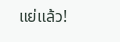แย่แล้ว!